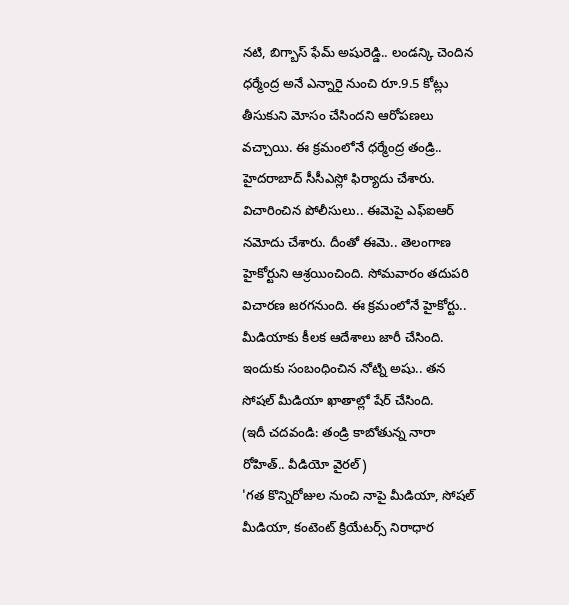నటి, బిగ్బాస్ ఫేమ్ అషురెడ్డి.. లండన్కి చెందిన ధర్మేంద్ర అనే ఎన్నారై నుంచి రూ.9.5 కోట్లు తీసుకుని మోసం చేసిందని ఆరోపణలు వచ్చాయి. ఈ క్రమంలోనే ధర్మేంద్ర తండ్రి.. హైదరాబాద్ సీసీఎస్లో ఫిర్యాదు చేశారు. విచారించిన పోలీసులు.. ఈమెపై ఎఫ్ఐఆర్ నమోదు చేశారు. దీంతో ఈమె.. తెలంగాణ హైకోర్టుని ఆశ్రయించింది. సోమవారం తదుపరి విచారణ జరగనుంది. ఈ క్రమంలోనే హైకోర్టు.. మీడియాకు కీలక ఆదేశాలు జారీ చేసింది. ఇందుకు సంబంధించిన నోట్ని అషు.. తన సోషల్ మీడియా ఖాతాల్లో షేర్ చేసింది.
(ఇదీ చదవండి: తండ్రి కాబోతున్న నారా రోహిత్.. వీడియో వైరల్)
'గత కొన్నిరోజుల నుంచి నాపై మీడియా, సోషల్ మీడియా, కంటెంట్ క్రియేటర్స్ నిరాధార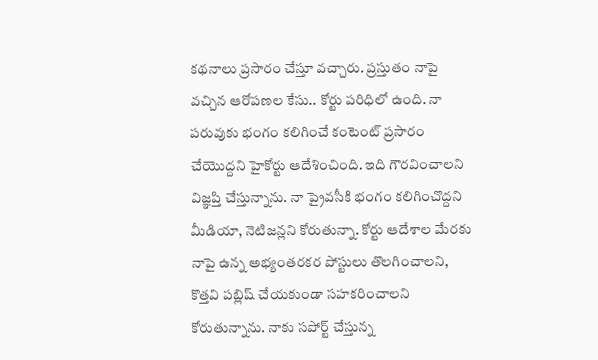కథనాలు ప్రసారం చేస్తూ వచ్చారు. ప్రస్తుతం నాపై వచ్చిన ఆరోపణల కేసు.. కోర్టు పరిధిలో ఉంది. నా పరువుకు భంగం కలిగించే కంటెంట్ ప్రసారం చేయొద్దని హైకోర్టు ఆదేశించింది. ఇది గౌరవించాలని విజ్ఞప్తి చేస్తున్నాను. నా ప్రైవసీకి భంగం కలిగించొద్దని మీడియా, నెటిజన్లని కోరుతున్నా. కోర్టు ఆదేశాల మేరకు నాపై ఉన్న అభ్యంతరకర పోస్టులు తొలగించాలని, కొత్తవి పబ్లిష్ చేయకుండా సహకరించాలని కోరుతున్నాను. నాకు సపోర్ట్ చేస్తున్న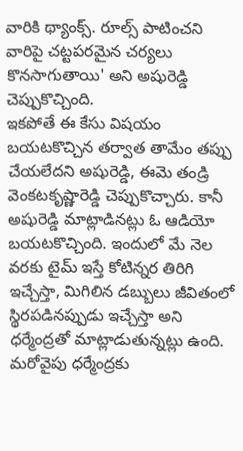వారికి థ్యాంక్స్. రూల్స్ పాటించని వారిపై చట్టపరమైన చర్యలు కొనసాగుతాయి' అని అషురెడ్డి చెప్పుకొచ్చింది.
ఇకపోతే ఈ కేసు విషయం బయటకొచ్చిన తర్వాత తామేం తప్పు చేయలేదని అషురెడ్డి, ఈమె తండ్రి వెంకటకృష్ణారెడ్డి చెప్పుకొచ్చారు. కానీ అషురెడ్డి మాట్లాడినట్లు ఓ ఆడియో బయటకొచ్చింది. ఇందులో మే నెల వరకు టైమ్ ఇస్తే కోటిన్నర తిరిగి ఇచ్చేస్తా, మిగిలిన డబ్బులు జీవితంలో స్థిరపడినప్పుడు ఇచ్చేస్తా అని ధర్మేంద్రతో మాట్లాడుతున్నట్లు ఉంది. మరోవైపు ధర్మేంద్రకు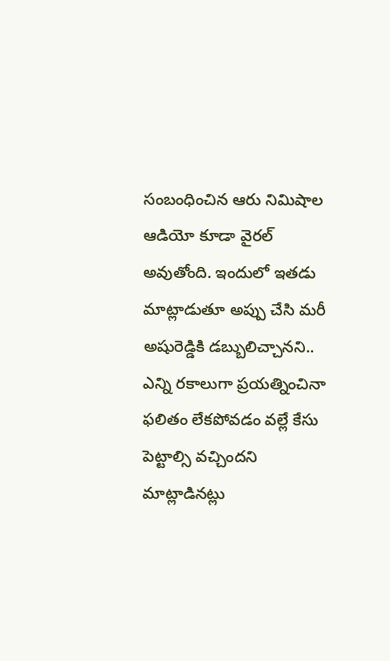సంబంధించిన ఆరు నిమిషాల ఆడియో కూడా వైరల్ అవుతోంది. ఇందులో ఇతడు మాట్లాడుతూ అప్పు చేసి మరీ అషురెడ్డికి డబ్బులిచ్చానని.. ఎన్ని రకాలుగా ప్రయత్నించినా ఫలితం లేకపోవడం వల్లే కేసు పెట్టాల్సి వచ్చిందని మాట్లాడినట్లు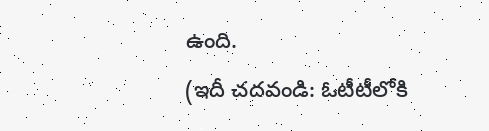ఉంది.
(ఇదీ చదవండి: ఓటీటీలోకి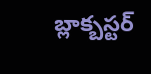బ్లాక్బస్టర్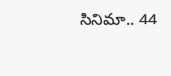సినిమా.. 44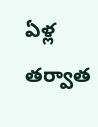ఏళ్ల తర్వాత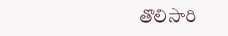తొలిసారి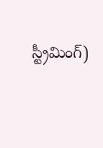స్ట్రీమింగ్)